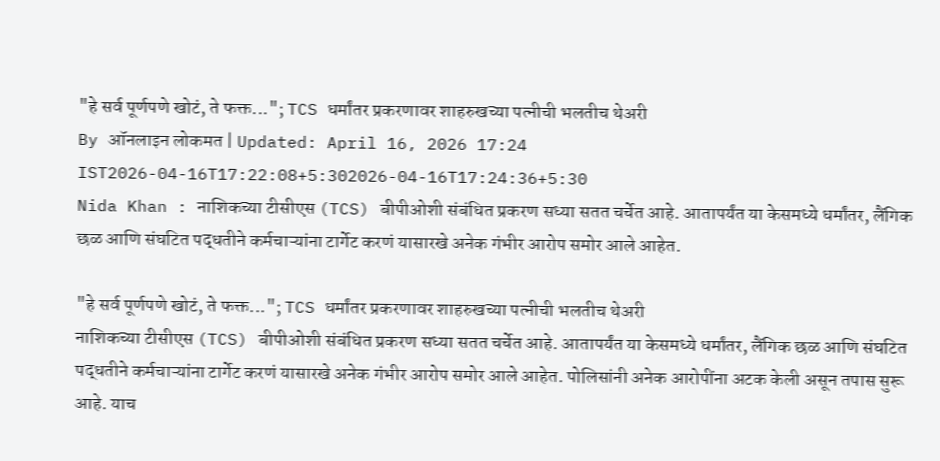"हे सर्व पूर्णपणे खोटं, ते फक्त..."; TCS धर्मांतर प्रकरणावर शाहरुखच्या पत्नीची भलतीच थेअरी
By ऑनलाइन लोकमत | Updated: April 16, 2026 17:24 IST2026-04-16T17:22:08+5:302026-04-16T17:24:36+5:30
Nida Khan : नाशिकच्या टीसीएस (TCS) बीपीओशी संबंधित प्रकरण सध्या सतत चर्चेत आहे. आतापर्यंत या केसमध्ये धर्मांतर, लैंगिक छळ आणि संघटित पद्धतीने कर्मचाऱ्यांना टार्गेट करणं यासारखे अनेक गंभीर आरोप समोर आले आहेत.

"हे सर्व पूर्णपणे खोटं, ते फक्त..."; TCS धर्मांतर प्रकरणावर शाहरुखच्या पत्नीची भलतीच थेअरी
नाशिकच्या टीसीएस (TCS) बीपीओशी संबंधित प्रकरण सध्या सतत चर्चेत आहे. आतापर्यंत या केसमध्ये धर्मांतर, लैंगिक छळ आणि संघटित पद्धतीने कर्मचाऱ्यांना टार्गेट करणं यासारखे अनेक गंभीर आरोप समोर आले आहेत. पोलिसांनी अनेक आरोपींना अटक केली असून तपास सुरू आहे. याच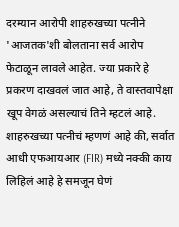दरम्यान आरोपी शाहरुखच्या पत्नीने 'आजतक'शी बोलताना सर्व आरोप फेटाळून लावले आहेत. ज्या प्रकारे हे प्रकरण दाखवलं जात आहे, ते वास्तवापेक्षा खूप वेगळं असल्याचं तिने म्हटलं आहे.
शाहरुखच्या पत्नीचं म्हणणं आहे की, सर्वात आधी एफआयआर (FIR) मध्ये नक्की काय लिहिलं आहे हे समजून घेणं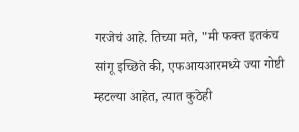गरजेचं आहे. तिच्या मते, "मी फक्त इतकंच सांगू इच्छिते की, एफआयआरमध्ये ज्या गोष्टी म्हटल्या आहेत, त्यात कुठेही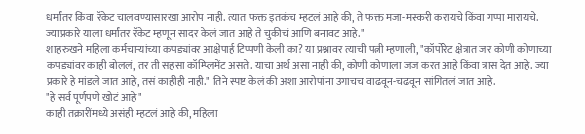धर्मांतर किंवा रॅकेट चालवण्यासारखा आरोप नाही. त्यात फक्त इतकंच म्हटलं आहे की, ते फक्त मजा-मस्करी करायचे किंवा गप्पा मारायचे. ज्याप्रकारे याला धर्मांतर रॅकेट म्हणून सादर केलं जात आहे ते चुकीचं आणि बनावट आहे."
शाहरुखने महिला कर्मचाऱ्यांच्या कपड्यांवर आक्षेपार्ह टिप्पणी केली का? या प्रश्नावर त्याची पत्नी म्हणाली, "कॉर्पोरेट क्षेत्रात जर कोणी कोणाच्या कपड्यांवर काही बोललं, तर ती सहसा कॉम्प्लिमेंट असते. याचा अर्थ असा नाही की, कोणी कोणाला जज करत आहे किंवा त्रास देत आहे. ज्या प्रकारे हे मांडले जात आहे, तसं काहीही नाही." तिने स्पष्ट केलं की अशा आरोपांना उगाचच वाढवून-चढवून सांगितलं जात आहे.
"हे सर्व पूर्णपणे खोटं आहे"
काही तक्रारींमध्ये असंही म्हटलं आहे की, महिला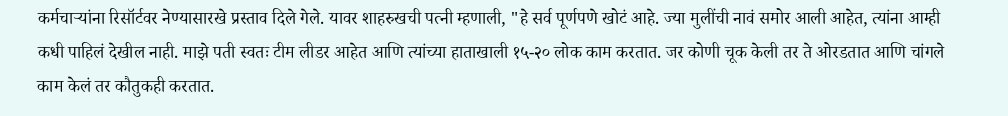कर्मचाऱ्यांना रिसॉर्टवर नेण्यासारखे प्रस्ताव दिले गेले. यावर शाहरुखची पत्नी म्हणाली, "हे सर्व पूर्णपणे खोटं आहे. ज्या मुलींची नावं समोर आली आहेत, त्यांना आम्ही कधी पाहिलं देखील नाही. माझे पती स्वतः टीम लीडर आहेत आणि त्यांच्या हाताखाली १५-२० लोक काम करतात. जर कोणी चूक केली तर ते ओरडतात आणि चांगले काम केलं तर कौतुकही करतात.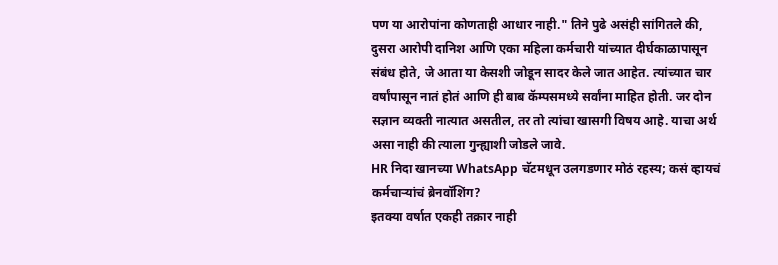पण या आरोपांना कोणताही आधार नाही." तिने पुढे असंही सांगितले की, दुसरा आरोपी दानिश आणि एका महिला कर्मचारी यांच्यात दीर्घकाळापासून संबंध होते, जे आता या केसशी जोडून सादर केले जात आहेत. त्यांच्यात चार वर्षांपासून नातं होतं आणि ही बाब कॅम्पसमध्ये सर्वांना माहित होती. जर दोन सज्ञान व्यक्ती नात्यात असतील, तर तो त्यांचा खासगी विषय आहे. याचा अर्थ असा नाही की त्याला गुन्ह्याशी जोडले जावे.
HR निदा खानच्या WhatsApp चॅटमधून उलगडणार मोठं रहस्य; कसं व्हायचं कर्मचाऱ्यांचं ब्रेनवॉशिंग?
इतक्या वर्षात एकही तक्रार नाही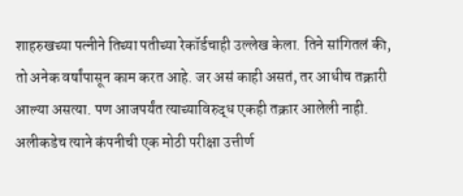शाहरुखच्या पत्नीने तिच्या पतीच्या रेकॉर्डचाही उल्लेख केला. तिने सांगितलं की, तो अनेक वर्षांपासून काम करत आहे. जर असं काही असतं, तर आधीच तक्रारी आल्या असत्या. पण आजपर्यंत त्याच्याविरुद्ध एकही तक्रार आलेली नाही. अलीकडेच त्याने कंपनीची एक मोठी परीक्षा उत्तीर्ण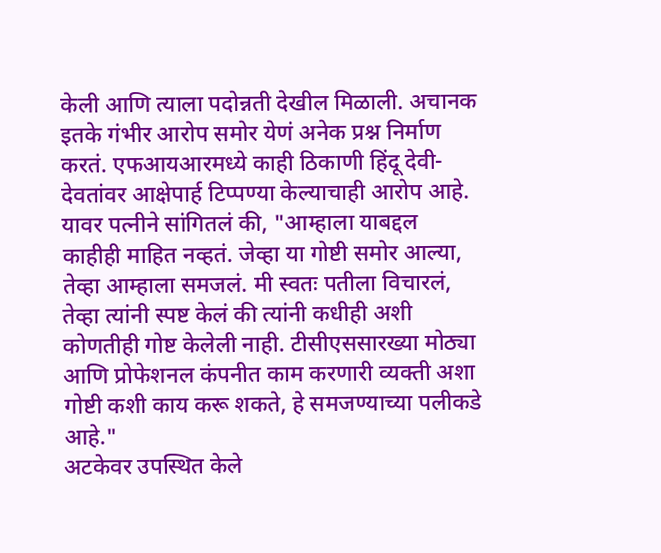केली आणि त्याला पदोन्नती देखील मिळाली. अचानक इतके गंभीर आरोप समोर येणं अनेक प्रश्न निर्माण करतं. एफआयआरमध्ये काही ठिकाणी हिंदू देवी-देवतांवर आक्षेपार्ह टिप्पण्या केल्याचाही आरोप आहे. यावर पत्नीने सांगितलं की, "आम्हाला याबद्दल काहीही माहित नव्हतं. जेव्हा या गोष्टी समोर आल्या, तेव्हा आम्हाला समजलं. मी स्वतः पतीला विचारलं, तेव्हा त्यांनी स्पष्ट केलं की त्यांनी कधीही अशी कोणतीही गोष्ट केलेली नाही. टीसीएससारख्या मोठ्या आणि प्रोफेशनल कंपनीत काम करणारी व्यक्ती अशा गोष्टी कशी काय करू शकते, हे समजण्याच्या पलीकडे आहे."
अटकेवर उपस्थित केले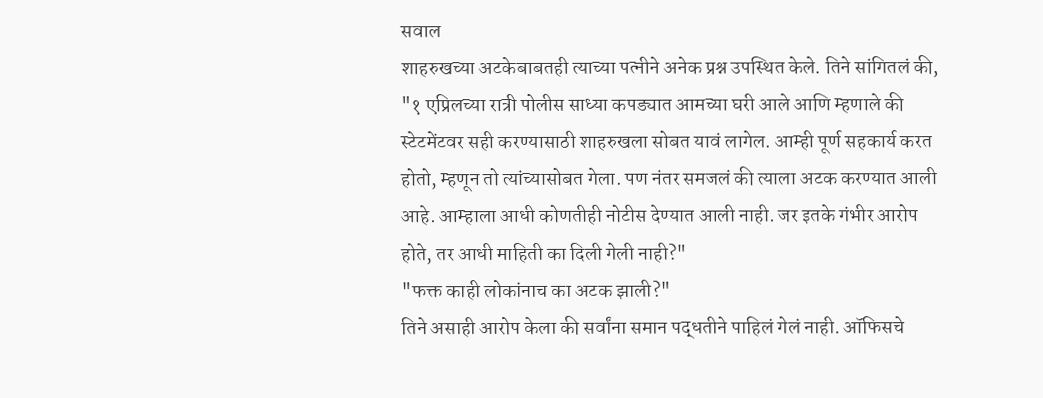सवाल
शाहरुखच्या अटकेबाबतही त्याच्या पत्नीने अनेक प्रश्न उपस्थित केले. तिने सांगितलं की, "१ एप्रिलच्या रात्री पोलीस साध्या कपड्यात आमच्या घरी आले आणि म्हणाले की स्टेटमेंटवर सही करण्यासाठी शाहरुखला सोबत यावं लागेल. आम्ही पूर्ण सहकार्य करत होतो, म्हणून तो त्यांच्यासोबत गेला. पण नंतर समजलं की त्याला अटक करण्यात आली आहे. आम्हाला आधी कोणतीही नोटीस देण्यात आली नाही. जर इतके गंभीर आरोप होते, तर आधी माहिती का दिली गेली नाही?"
"फक्त काही लोकांनाच का अटक झाली?"
तिने असाही आरोप केला की सर्वांना समान पद्धतीने पाहिलं गेलं नाही. ऑफिसचे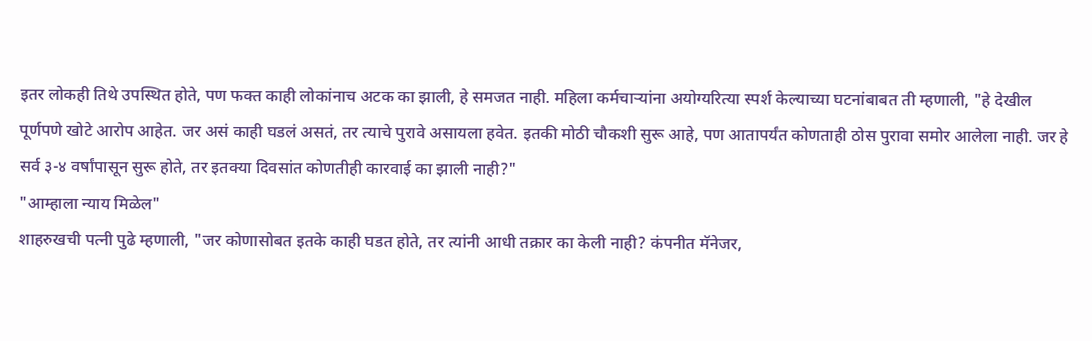इतर लोकही तिथे उपस्थित होते, पण फक्त काही लोकांनाच अटक का झाली, हे समजत नाही. महिला कर्मचाऱ्यांना अयोग्यरित्या स्पर्श केल्याच्या घटनांबाबत ती म्हणाली, "हे देखील पूर्णपणे खोटे आरोप आहेत. जर असं काही घडलं असतं, तर त्याचे पुरावे असायला हवेत. इतकी मोठी चौकशी सुरू आहे, पण आतापर्यंत कोणताही ठोस पुरावा समोर आलेला नाही. जर हे सर्व ३-४ वर्षांपासून सुरू होते, तर इतक्या दिवसांत कोणतीही कारवाई का झाली नाही?"
"आम्हाला न्याय मिळेल"
शाहरुखची पत्नी पुढे म्हणाली, "जर कोणासोबत इतके काही घडत होते, तर त्यांनी आधी तक्रार का केली नाही? कंपनीत मॅनेजर,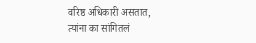वरिष्ठ अधिकारी असतात, त्यांना का सांगितलं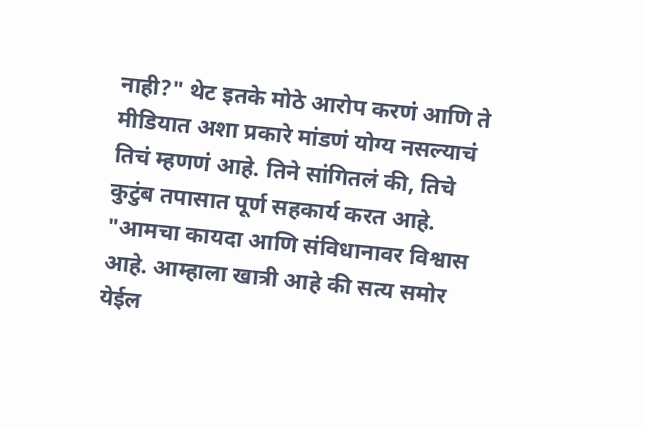नाही?" थेट इतके मोठे आरोप करणं आणि ते मीडियात अशा प्रकारे मांडणं योग्य नसल्याचं तिचं म्हणणं आहे. तिने सांगितलं की, तिचे कुटुंब तपासात पूर्ण सहकार्य करत आहे. "आमचा कायदा आणि संविधानावर विश्वास आहे. आम्हाला खात्री आहे की सत्य समोर येईल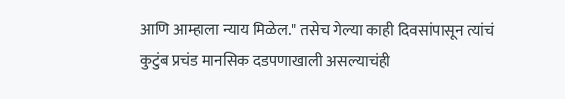आणि आम्हाला न्याय मिळेल." तसेच गेल्या काही दिवसांपासून त्यांचं कुटुंब प्रचंड मानसिक दडपणाखाली असल्याचंही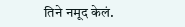तिने नमूद केलं.